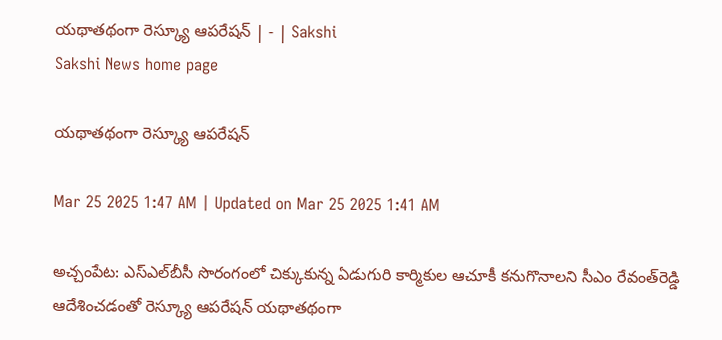యథాతథంగా రెస్క్యూ ఆపరేషన్‌ | - | Sakshi
Sakshi News home page

యథాతథంగా రెస్క్యూ ఆపరేషన్‌

Mar 25 2025 1:47 AM | Updated on Mar 25 2025 1:41 AM

అచ్చంపేట: ఎస్‌ఎల్‌బీసీ సొరంగంలో చిక్కుకున్న ఏడుగురి కార్మికుల ఆచూకీ కనుగొనాలని సీఎం రేవంత్‌రెడ్డి ఆదేశించడంతో రెస్క్యూ ఆపరేషన్‌ యథాతథంగా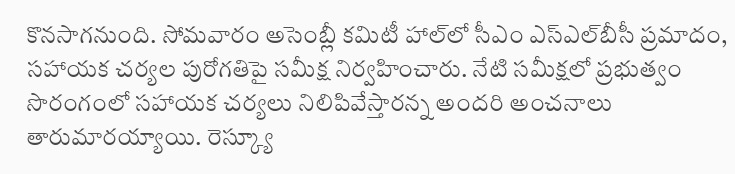కొనసాగనుంది. సోమవారం అసెంబ్లీ కమిటీ హాల్‌లో సీఎం ఎస్‌ఎల్‌బీసీ ప్రమాదం, సహాయక చర్యల పురోగతిపై సమీక్ష నిర్వహించారు. నేటి సమీక్షలో ప్రభుత్వం సొరంగంలో సహాయక చర్యలు నిలిపివేస్తారన్న అందరి అంచనాలు తారుమారయ్యాయి. రెస్క్యూ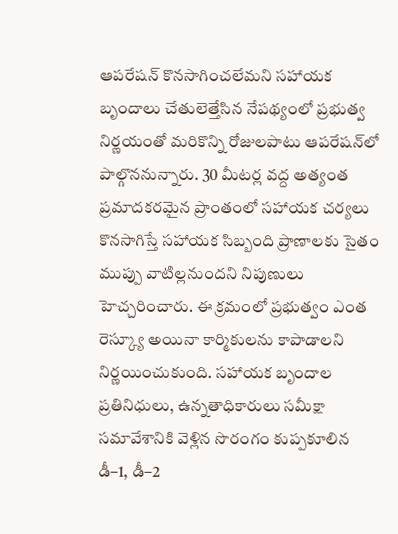ఆపరేషన్‌ కొనసాగించలేమని సహాయక బృందాలు చేతులెత్తేసిన నేపథ్యంలో ప్రభుత్వ నిర్ణయంతో మరికొన్ని రోజులపాటు ఆపరేషన్‌లో పాల్గొననున్నారు. 30 మీటర్ల వద్ద అత్యంత ప్రమాదకరమైన ప్రాంతంలో సహాయక చర్యలు కొనసాగిస్తే సహాయక సిబ్బంది ప్రాణాలకు సైతం ముప్పు వాటిల్లనుందని నిపుణులు హెచ్చరించారు. ఈ క్రమంలో ప్రభుత్వం ఎంత రెస్క్యూ అయినా కార్మికులను కాపాడాలని నిర్ణయించుకుంది. సహాయక బృందాల ప్రతినిధులు, ఉన్నతాధికారులు సమీక్షా సమావేశానికి వెళ్లిన సొరంగం కుప్పకూలిన డీ–1, డీ–2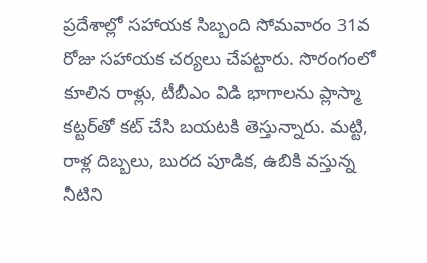ప్రదేశాల్లో సహాయక సిబ్బంది సోమవారం 31వ రోజు సహాయక చర్యలు చేపట్టారు. సొరంగంలో కూలిన రాళ్లు, టీబీఎం విడి భాగాలను ప్లాస్మా కట్టర్‌తో కట్‌ చేసి బయటకి తెస్తున్నారు. మట్టి, రాళ్ల దిబ్బలు, బురద పూడిక, ఉబికి వస్తున్న నీటిని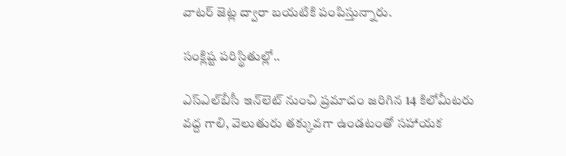వాటర్‌ జెట్ల ద్వారా బయటికి పంపిస్తున్నారు.

సంక్లిష్ట పరిస్థితుల్లో..

ఎస్‌ఎల్‌బీసీ ఇన్‌లెట్‌ నుంచి ప్రమాదం జరిగిన 14 కిలోమీటరు వద్ద గాలి, వెలుతురు తక్కువగా ఉండటంతో సహాయక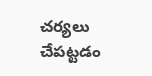చర్యలు చేపట్టడం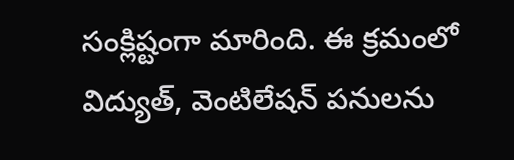సంక్లిష్టంగా మారింది. ఈ క్రమంలో విద్యుత్‌, వెంటిలేషన్‌ పనులను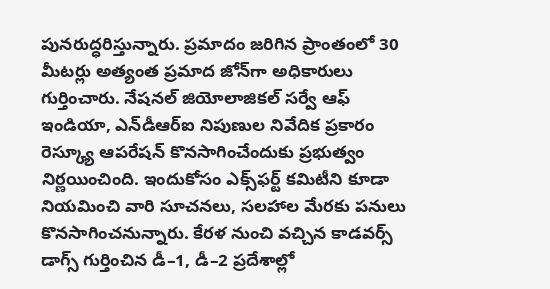పునరుద్ధరిస్తున్నారు. ప్రమాదం జరిగిన ప్రాంతంలో 30 మీటర్లు అత్యంత ప్రమాద జోన్‌గా అధికారులు గుర్తించారు. నేషనల్‌ జియోలాజికల్‌ సర్వే ఆఫ్‌ ఇండియా, ఎన్‌డీఆర్‌ఐ నిపుణుల నివేదిక ప్రకారం రెస్క్యూ ఆపరేషన్‌ కొనసాగించేందుకు ప్రభుత్వం నిర్ణయించింది. ఇందుకోసం ఎక్స్‌ఫర్ట్‌ కమిటీని కూడా నియమించి వారి సూచనలు, సలహాల మేరకు పనులు కొనసాగించనున్నారు. కేరళ నుంచి వచ్చిన కాడవర్స్‌ డాగ్స్‌ గుర్తించిన డీ–1, డీ–2 ప్రదేశాల్లో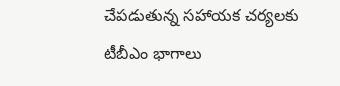చేపడుతున్న సహాయక చర్యలకు టీబీఎం భాగాలు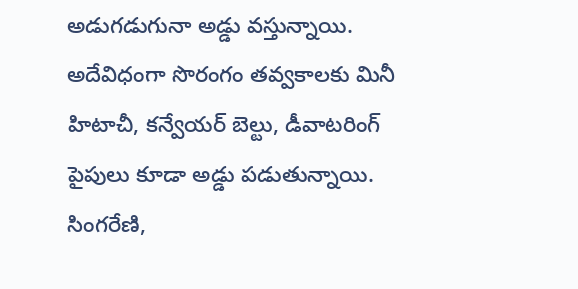అడుగడుగునా అడ్డు వస్తున్నాయి. అదేవిధంగా సొరంగం తవ్వకాలకు మినీ హిటాచీ, కన్వేయర్‌ బెల్టు, డీవాటరింగ్‌ పైపులు కూడా అడ్డు పడుతున్నాయి. సింగరేణి,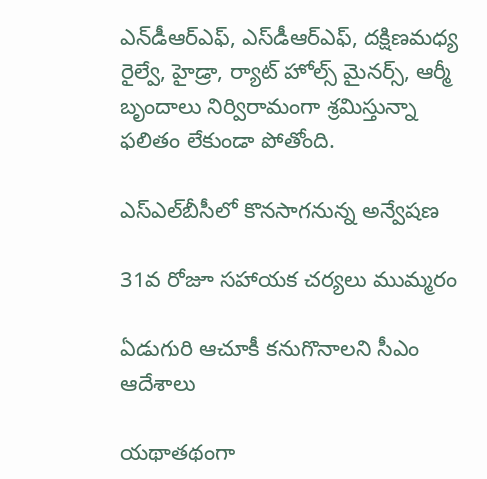ఎన్‌డీఆర్‌ఎఫ్‌, ఎస్‌డీఆర్‌ఎఫ్‌, దక్షిణమధ్య రైల్వే, హైడ్రా, ర్యాట్‌ హోల్స్‌ మైనర్స్‌, ఆర్మీ బృందాలు నిర్విరామంగా శ్రమిస్తున్నా ఫలితం లేకుండా పోతోంది.

ఎస్‌ఎల్‌బీసీలో కొనసాగనున్న అన్వేషణ

31వ రోజూ సహాయక చర్యలు ముమ్మరం

ఏడుగురి ఆచూకీ కనుగొనాలని సీఎం ఆదేశాలు

యథాతథంగా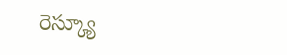రెస్క్యూ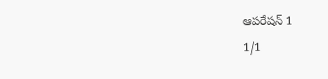ఆపరేషన్‌ 1
1/1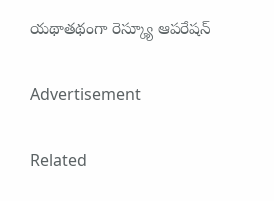యథాతథంగా రెస్క్యూ ఆపరేషన్‌

Advertisement

Related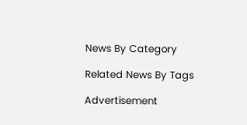News By Category

Related News By Tags

Advertisement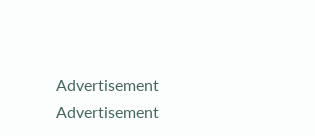Advertisement
Advertisement